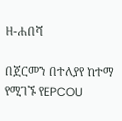ዘ-ሐበሻ

በጀርመን በተለያየ ከተማ የሚገኙ የEPCOU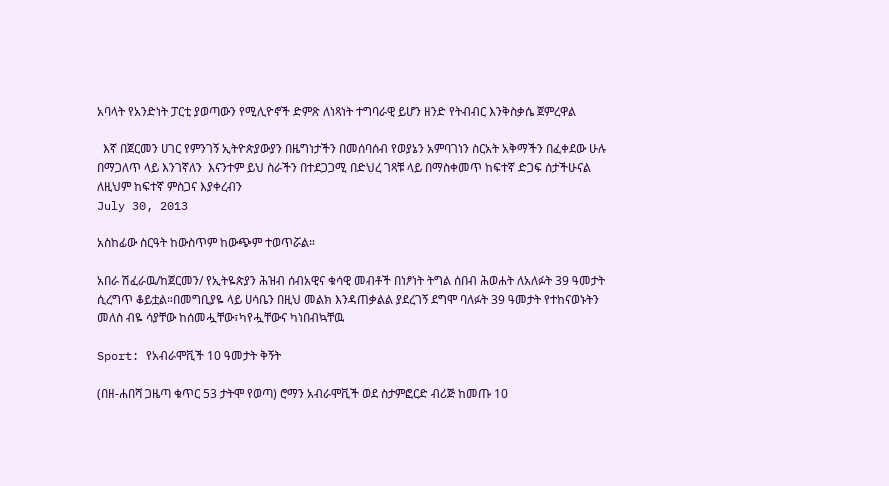አባላት የአንድነት ፓርቲ ያወጣውን የሚሊዮኖች ድምጽ ለነጻነት ተግባራዊ ይሆን ዘንድ የትብብር እንቅስቃሴ ጀምረዋል

  እኛ በጀርመን ሀገር የምንገኝ ኢትዮጵያውያን በዜግነታችን በመሰባሰብ የወያኔን አምባገነን ስርአት አቅማችን በፈቀደው ሁሉ በማጋለጥ ላይ እንገኛለን  እናንተም ይህ ስራችን በተደጋጋሚ በድህረ ገጻቹ ላይ በማስቀመጥ ከፍተኛ ድጋፍ ሰታችሁናል ለዚህም ከፍተኛ ምስጋና እያቀረብን
July 30, 2013

አስከፊው ስርዓት ከውስጥም ከውጭም ተወጥሯል።

አበራ ሽፈራዉ/ከጀርመን/ የኢትዬጵያን ሕዝብ ሰብአዊና ቁሳዊ መብቶች በነፆነት ትግል ሰበብ ሕወሐት ለአለፉት 39 ዓመታት ሲረግጥ ቆይቷል።በመግቢያዬ ላይ ሀሳቤን በዚህ መልክ እንዳጠቃልል ያደረገኝ ደግሞ ባለፉት 39 ዓመታት የተከናወኑትን መለስ ብዬ ሳያቸው ከሰመሗቸው፣ካየሗቸውና ካነበብኳቸዉ

Sport: የአብራሞቪች 10 ዓመታት ቅኝት

(በዘ-ሐበሻ ጋዜጣ ቁጥር 53 ታትሞ የወጣ) ሮማን አብራሞቪች ወደ ስታምፎርድ ብሪጅ ከመጡ 10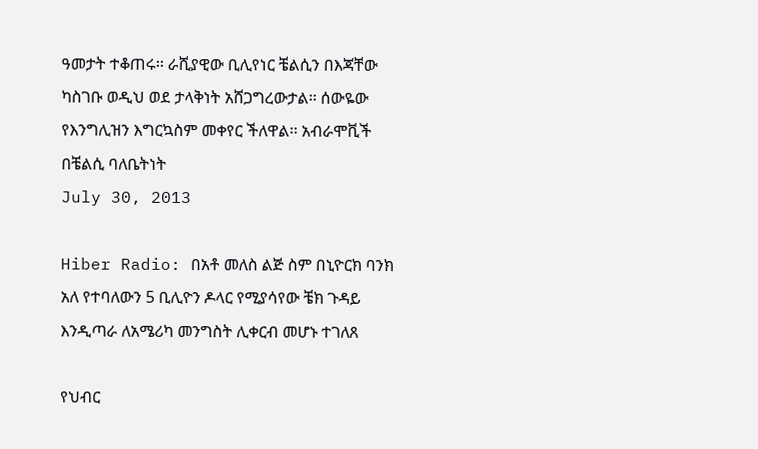ዓመታት ተቆጠሩ፡፡ ራሺያዊው ቢሊየነር ቼልሲን በእጃቸው ካስገቡ ወዲህ ወደ ታላቅነት አሸጋግረውታል፡፡ ሰውዬው የእንግሊዝን እግርኳስም መቀየር ችለዋል፡፡ አብራሞቪች በቼልሲ ባለቤትነት
July 30, 2013

Hiber Radio: በአቶ መለስ ልጅ ስም በኒዮርክ ባንክ አለ የተባለውን 5 ቢሊዮን ዶላር የሚያሳየው ቼክ ጉዳይ እንዲጣራ ለአሜሪካ መንግስት ሊቀርብ መሆኑ ተገለጸ

የህብር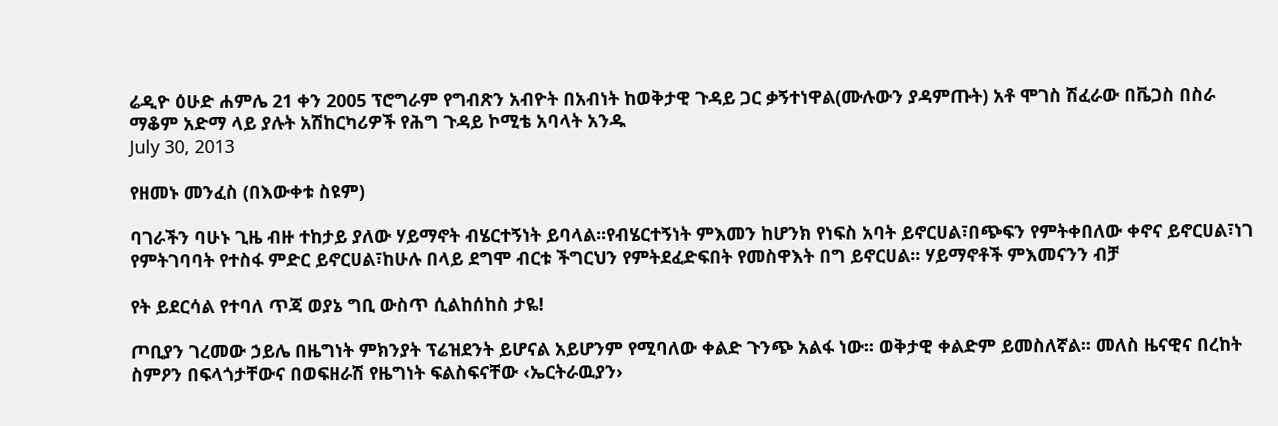ሬዲዮ ዕሁድ ሐምሌ 21 ቀን 2005 ፕሮግራም የግብጽን አብዮት በአብነት ከወቅታዊ ጉዳይ ጋር ቃኝተነዋል(ሙሉውን ያዳምጡት) አቶ ሞገስ ሽፈራው በቬጋስ በስራ ማቆም አድማ ላይ ያሉት አሽከርካሪዎች የሕግ ጉዳይ ኮሚቴ አባላት አንዱ
July 30, 2013

የዘመኑ መንፈስ (በእውቀቱ ስዩም)

ባገራችን ባሁኑ ጊዜ ብዙ ተከታይ ያለው ሃይማኖት ብሄርተኝነት ይባላል፡፡የብሄርተኝነት ምእመን ከሆንክ የነፍስ አባት ይኖርሀል፣በጭፍን የምትቀበለው ቀኖና ይኖርሀል፣ነገ የምትገባባት የተስፋ ምድር ይኖርሀል፣ከሁሉ በላይ ደግሞ ብርቱ ችግርህን የምትደፈድፍበት የመስዋእት በግ ይኖርሀል፡፡ ሃይማኖቶች ምእመናንን ብቻ

የት ይደርሳል የተባለ ጥጃ ወያኔ ግቢ ውስጥ ሲልከሰከስ ታዬ!

ጦቢያን ገረመው ኃይሌ በዜግነት ምክንያት ፕሬዝደንት ይሆናል አይሆንም የሚባለው ቀልድ ጉንጭ አልፋ ነው፡፡ ወቅታዊ ቀልድም ይመስለኛል፡፡ መለስ ዜናዊና በረከት ስምዖን በፍላጎታቸውና በወፍዘራሽ የዜግነት ፍልስፍናቸው ‹ኤርትራዉያን›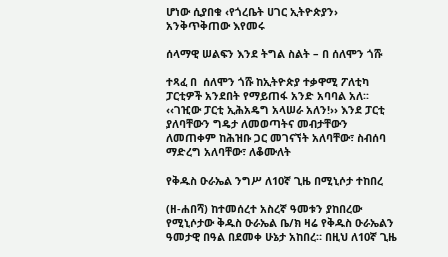ሆነው ሲያበቁ ‹የጎረቤት ሀገር ኢትዮጵያን› አንቅጥቅጠው እየመሩ

ሰላማዊ ሠልፍን እንደ ትግል ስልት – በ ሰለሞን ጎሹ

ተጻፈ በ  ሰለሞን ጎሹ ከኢትዮጵያ ተቃዋሚ ፖለቲካ ፓርቲዎች አንደበት የማይጠፋ አንድ አባባል አለ፡፡ ‹‹ገዢው ፓርቲ ኢሕአዴግ አላሠራ አለን!›› እንደ ፓርቲ ያለባቸውን ግዴታ ለመወጣትና መብታቸውን ለመጠቀም ከሕዝቡ ጋር መገናኘት አለባቸው፣ ስብሰባ ማድረግ አለባቸው፣ ለቆሙለት

የቅዱስ ዑራኤል ንግሥ ለ10ኛ ጊዜ በሚኒሶታ ተከበረ

(ዘ-ሐበሻ) ከተመሰረተ አስረኛ ዓመቱን ያከበረው የሚኒሶታው ቅዱስ ዑራኤል ቤ/ክ ዛሬ የቅዱስ ዑራኤልን ዓመታዊ በዓል በደመቀ ሁኔታ አከበረ። በዚህ ለ10ኛ ጊዜ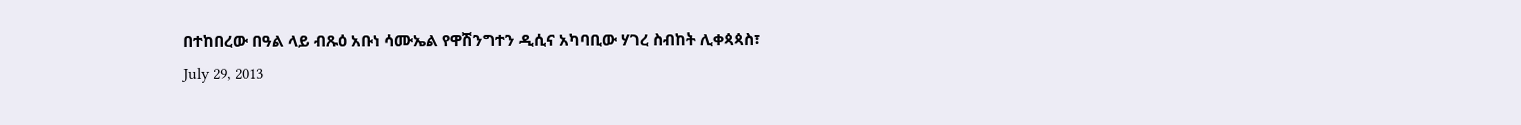በተከበረው በዓል ላይ ብጹዕ አቡነ ሳሙኤል የዋሽንግተን ዲሲና አካባቢው ሃገረ ስብከት ሊቀጳጳስ፣
July 29, 2013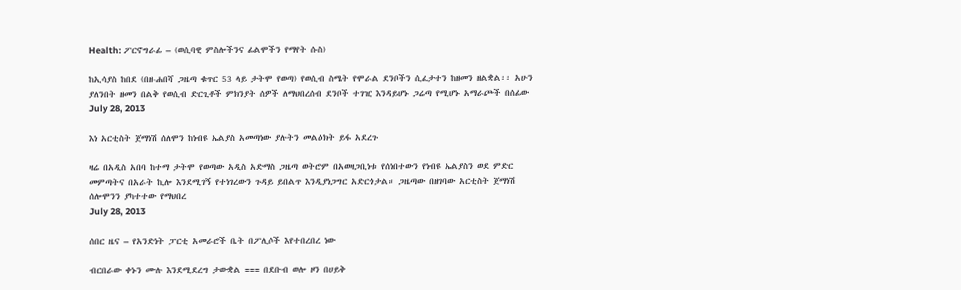Health: ፖርኖግራፊ – (ወሲባዊ ምስሎችንና ፊልሞችን የማየት ሱስ)

ከኢሳያስ ከበደ (በዘ-ሐበሻ ጋዜጣ ቁጥር 53 ላይ ታትሞ የወጣ) የወሲብ ስሜት የሞራል ደንቦችን ሲፈታተን ከዘመን ዘልቋል፡፡ አሁን ያለንበት ዘመን በልቅ የወሲብ ድርጊቶች ምክንያት ሰዎች ለማህበረሰብ ደንቦች ተገዢ እንዳይሆኑ ጋሬጣ የሚሆኑ አማራጮች በሰፊው
July 28, 2013

እነ አርቲስት ጀማነሽ ሰለሞን ከነብዩ ኤልያስ አመጣነው ያሉትን መልዕክት ይፋ አደረጉ

ዛሬ በአዲስ አበባ ከተማ ታትሞ የወጣው አዲስ አድማስ ጋዜጣ ወትሮም በአወዛጋቢነቱ የሰነበተውን የነብዩ ኤልያስን ወደ ምድር መምጣትና በአራት ኪሎ እንደሚገኝ የተነገረውን ጉዳይ ይበልጥ እንዲያነጋግር አድርጎታል። ጋዜጣው በዘገባው አርቲስት ጀማነሽ ሰሎሞንን ያካተተው የማህበረ
July 28, 2013

ሰበር ዜና – የአንድነት ፓርቲ አመራሮች ቤት በፖሊሶች እየተበረበረ ነው

ብርበራው ቀኑን ሙሉ እንደሚደረግ ታውቋል === በደቡብ ወሎ ዞን በሀይቅ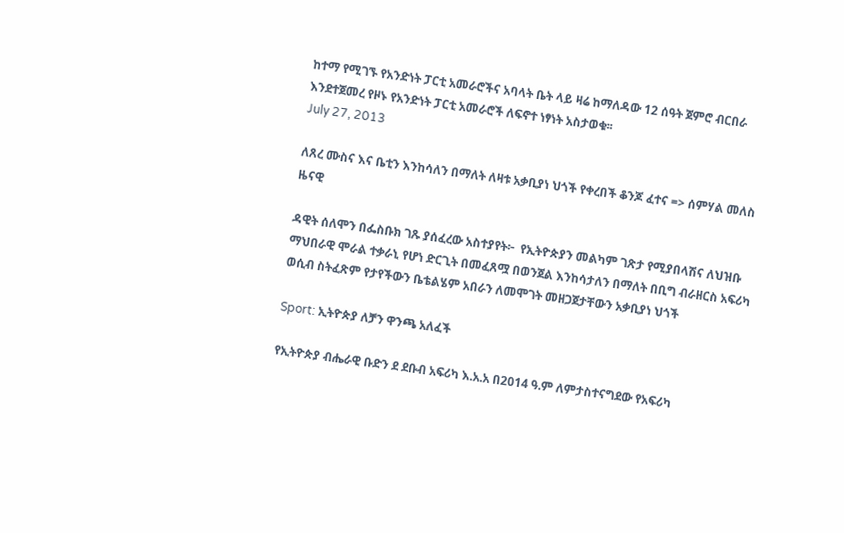ከተማ የሚገኙ የአንድነት ፓርቲ አመራሮችና አባላት ቤት ላይ ዛሬ ከማለዳው 12 ሰዓት ጀምሮ ብርበራ እንደተጀመረ የዞኑ የአንድነት ፓርቲ አመራሮች ለፍኖተ ነፃነት አስታወቁ፡፡
July 27, 2013

ለጸረ ሙስና እና ቤቲን እንከሳለን በማለት ለዛቱ አቃቢያነ ህጎች የቀረበች ቆንጆ ፈተና => ሰምሃል መለስ ዜናዊ

ዳዊት ሰለሞን በፌስቡክ ገጹ ያሰፈረው አስተያየት፦  የኢትዮጵያን መልካም ገጽታ የሚያበላሽና ለህዝቡ ማህበራዊ ሞራል ተቃራኒ የሆነ ድርጊት በመፈጸሟ በወንጀል እንከሳታለን በማለት በቢግ ብራዘርስ አፍሪካ ወሲብ ስትፈጽም የታየችውን ቤቴልሄም አበራን ለመሞገት መዘጋጀታቸውን አቃቢያነ ህጎች

Sport: ኢትዮጵያ ለቻን ዋንጫ አለፈች

የኢትዮጵያ ብሔራዊ ቡድን ደ ደቡብ አፍሪካ እ.አ.አ በ2014 ዓ.ም ለምታስተናግደው የአፍሪካ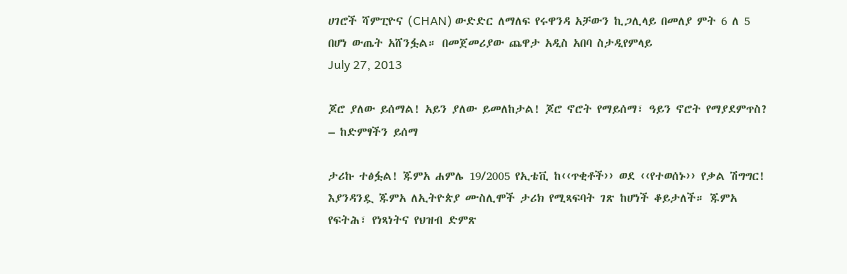ሀገሮች ሻምፒዮና (CHAN) ውድድር ለማለፍ የሩዋንዳ አቻውን ኪጋሊላይ በመለያ ምት 6 ለ 5 በሆነ ውጤት አሸንፏል። በመጀመሪያው ጨዋታ አዲስ አበባ ስታዲየምላይ
July 27, 2013

ጆሮ ያለው ይሰማል! አይን ያለው ይመለከታል! ጆሮ ኖሮት የማይሰማ፣ ዓይን ኖሮት የማያደምጥስ? – ከድምፃችን ይሰማ

ታሪኩ ተፅፏል! ጁምአ ሐምሌ 19/2005 የኢቴቪ ከ‹‹ጥቂቶች›› ወደ ‹‹የተወሰኑ›› የቃል ሽግግር! እያንዳንዷ ጁምአ ለኢትዮጵያ ሙስሊሞች ታሪክ የሚጻፍባት ገጽ ከሆነች ቆይታለች። ጁምአ የፍትሕ፣ የነጻነትና የህዝብ ድምጽ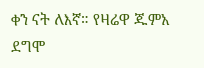ቀን ናት ለእኛ። የዛሬዋ ጁምአ ደግሞ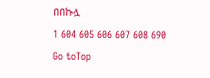በበኩሏ
1 604 605 606 607 608 690
Go toTop